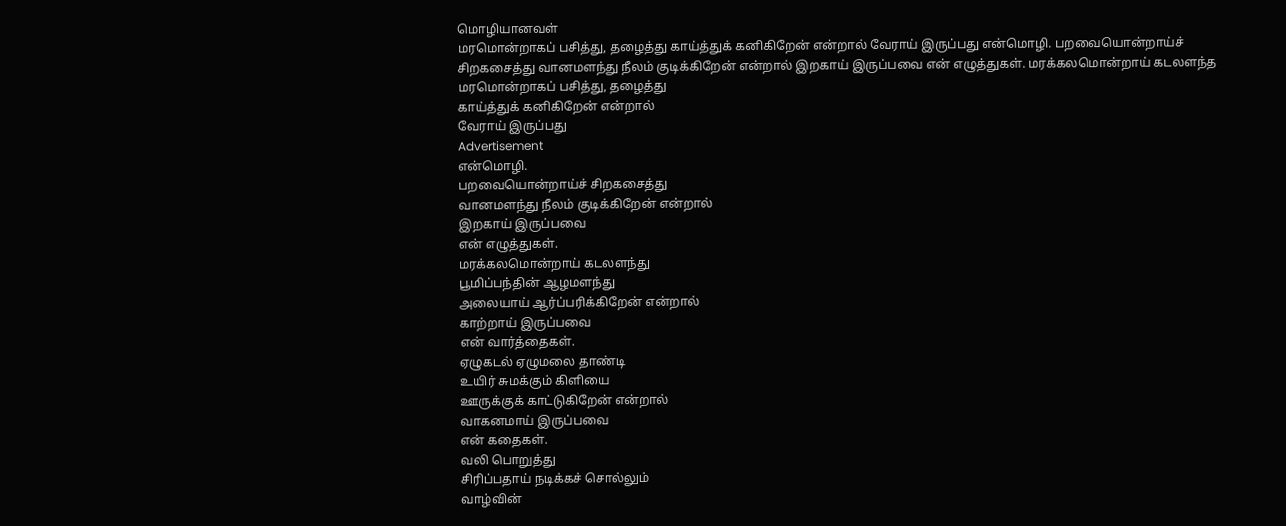மொழியானவள்
மரமொன்றாகப் பசித்து, தழைத்து காய்த்துக் கனிகிறேன் என்றால் வேராய் இருப்பது என்மொழி. பறவையொன்றாய்ச் சிறகசைத்து வானமளந்து நீலம் குடிக்கிறேன் என்றால் இறகாய் இருப்பவை என் எழுத்துகள். மரக்கலமொன்றாய் கடலளந்த
மரமொன்றாகப் பசித்து, தழைத்து
காய்த்துக் கனிகிறேன் என்றால்
வேராய் இருப்பது
Advertisement
என்மொழி.
பறவையொன்றாய்ச் சிறகசைத்து
வானமளந்து நீலம் குடிக்கிறேன் என்றால்
இறகாய் இருப்பவை
என் எழுத்துகள்.
மரக்கலமொன்றாய் கடலளந்து
பூமிப்பந்தின் ஆழமளந்து
அலையாய் ஆர்ப்பரிக்கிறேன் என்றால்
காற்றாய் இருப்பவை
என் வார்த்தைகள்.
ஏழுகடல் ஏழுமலை தாண்டி
உயிர் சுமக்கும் கிளியை
ஊருக்குக் காட்டுகிறேன் என்றால்
வாகனமாய் இருப்பவை
என் கதைகள்.
வலி பொறுத்து
சிரிப்பதாய் நடிக்கச் சொல்லும்
வாழ்வின்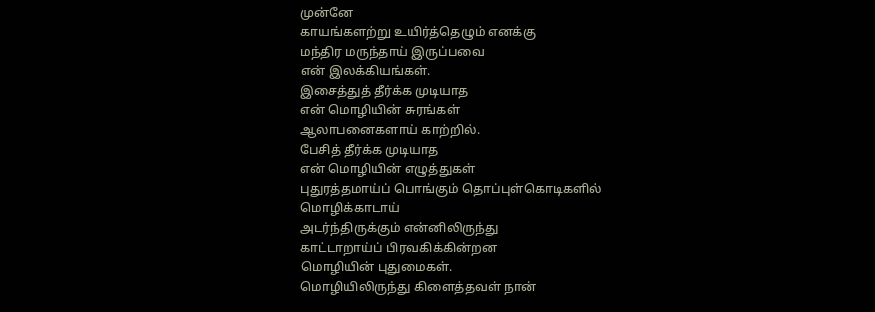முன்னே
காயங்களற்று உயிர்த்தெழும் எனக்கு
மந்திர மருந்தாய் இருப்பவை
என் இலக்கியங்கள்.
இசைத்துத் தீர்க்க முடியாத
என் மொழியின் சுரங்கள்
ஆலாபனைகளாய் காற்றில்.
பேசித் தீர்க்க முடியாத
என் மொழியின் எழுத்துகள்
புதுரத்தமாய்ப் பொங்கும் தொப்புள்கொடிகளில்
மொழிக்காடாய்
அடர்ந்திருக்கும் என்னிலிருந்து
காட்டாறாய்ப் பிரவகிக்கின்றன
மொழியின் புதுமைகள்.
மொழியிலிருந்து கிளைத்தவள் நான்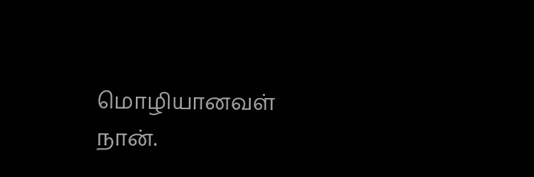மொழியானவள் நான்.